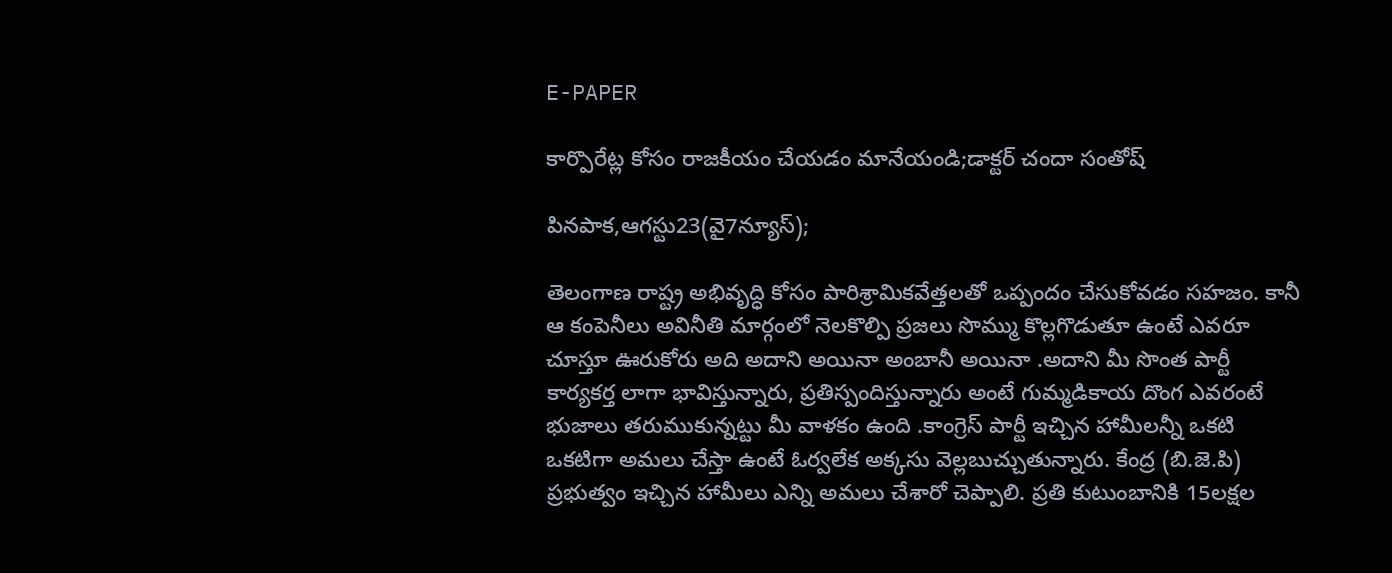E-PAPER

కార్పొరేట్ల కోసం రాజకీయం చేయడం మానేయండి;డాక్టర్ చందా సంతోష్

పినపాక,ఆగస్టు23(వై7న్యూస్);

తెలంగాణ రాష్ట్ర అభివృద్ధి కోసం పారిశ్రామికవేత్తలతో ఒప్పందం చేసుకోవడం సహజం. కానీ ఆ కంపెనీలు అవినీతి మార్గంలో నెలకొల్పి ప్రజలు సొమ్ము కొల్లగొడుతూ ఉంటే ఎవరూ చూస్తూ ఊరుకోరు అది అదాని అయినా అంబానీ అయినా .అదాని మీ సొంత పార్టీ కార్యకర్త లాగా భావిస్తున్నారు, ప్రతిస్పందిస్తున్నారు అంటే గుమ్మడికాయ దొంగ ఎవరంటే భుజాలు తరుముకున్నట్టు మీ వాళకం ఉంది .కాంగ్రెస్ పార్టీ ఇచ్చిన హామీలన్నీ ఒకటి ఒకటిగా అమలు చేస్తా ఉంటే ఓర్వలేక అక్కసు వెల్లబుచ్చుతున్నారు. కేంద్ర (బి.జె.పి) ప్రభుత్వం ఇచ్చిన హామీలు ఎన్ని అమలు చేశారో చెప్పాలి. ప్రతి కుటుంబానికి 15లక్షల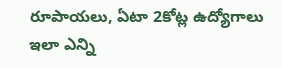రూపాయలు, ఏటా 2కోట్ల ఉద్యోగాలు ఇలా ఎన్ని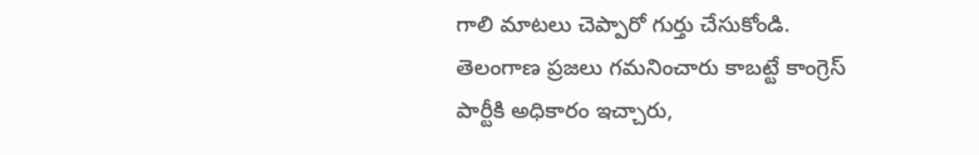గాలి మాటలు చెప్పారో గుర్తు చేసుకోండి.
తెలంగాణ ప్రజలు గమనించారు కాబట్టే కాంగ్రెస్ పార్టీకి అధికారం ఇచ్చారు,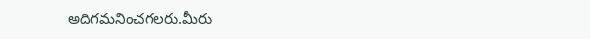అదిగమనించగలరు.మీరు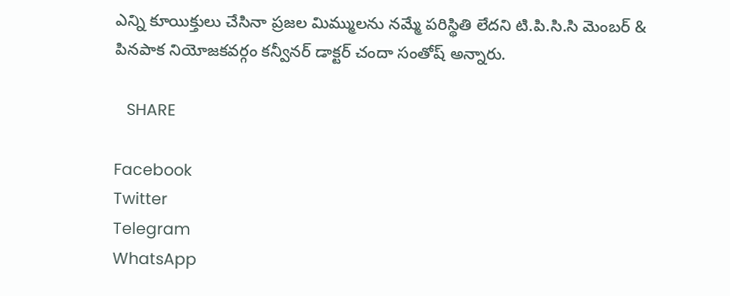ఎన్ని కూయిక్తులు చేసినా ప్రజల మిమ్ములను నమ్మే పరిస్థితి లేదని టి.పి.సి.సి మెంబర్ & పినపాక నియోజకవర్గం కన్వీనర్ డాక్టర్ చందా సంతోష్ అన్నారు.

   SHARE

Facebook
Twitter
Telegram
WhatsApp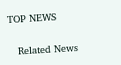TOP NEWS

   Related News